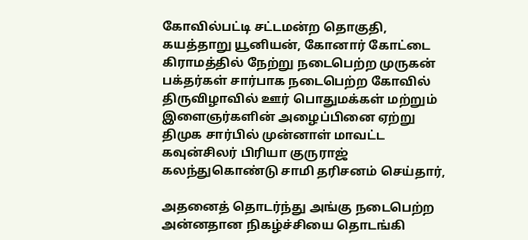கோவில்பட்டி சட்டமன்ற தொகுதி, கயத்தாறு யூனியன், கோனார் கோட்டை கிராமத்தில் நேற்று நடைபெற்ற முருகன் பக்தர்கள் சார்பாக நடைபெற்ற கோவில் திருவிழாவில் ஊர் பொதுமக்கள் மற்றும் இளைஞர்களின் அழைப்பினை ஏற்று திமுக சார்பில் முன்னாள் மாவட்ட கவுன்சிலர் பிரியா குருராஜ் கலந்துகொண்டு சாமி தரிசனம் செய்தார்,

அதனைத் தொடர்ந்து அங்கு நடைபெற்ற அன்னதான நிகழ்ச்சியை தொடங்கி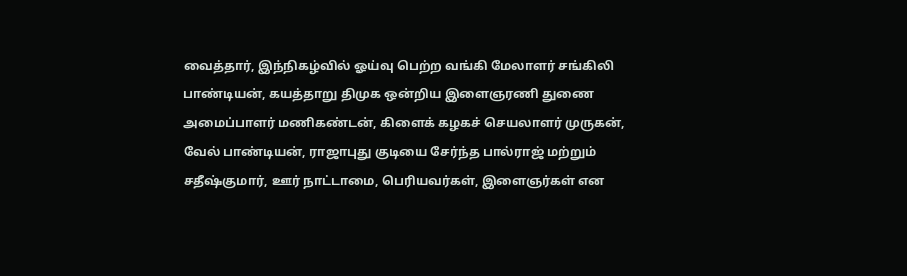வைத்தார், இந்நிகழ்வில் ஓய்வு பெற்ற வங்கி மேலாளர் சங்கிலி பாண்டியன், கயத்தாறு திமுக ஒன்றிய இளைஞரணி துணை அமைப்பாளர் மணிகண்டன், கிளைக் கழகச் செயலாளர் முருகன், வேல் பாண்டியன், ராஜாபுது குடியை சேர்ந்த பால்ராஜ் மற்றும் சதீஷ்குமார், ஊர் நாட்டாமை, பெரியவர்கள், இளைஞர்கள் என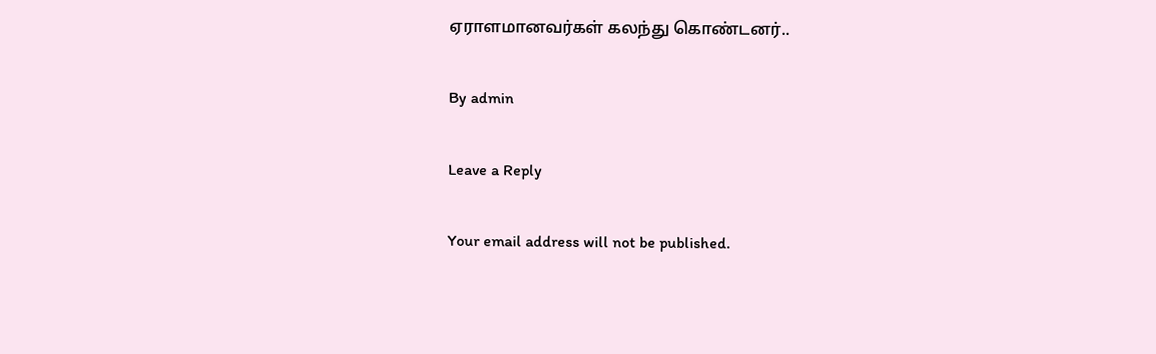ஏராளமானவர்கள் கலந்து கொண்டனர்..

By admin

Leave a Reply

Your email address will not be published.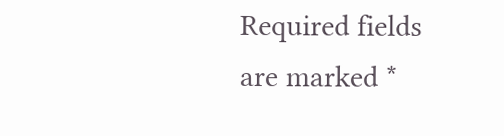Required fields are marked *